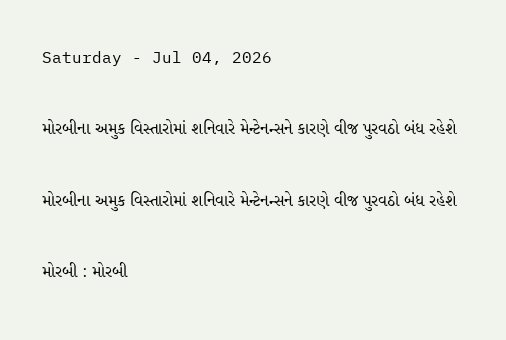Saturday - Jul 04, 2026

મોરબીના અમુક વિસ્તારોમાં શનિવારે મેન્ટેનન્સને કારણે વીજ પુરવઠો બંધ રહેશે

મોરબીના અમુક વિસ્તારોમાં શનિવારે મેન્ટેનન્સને કારણે વીજ પુરવઠો બંધ રહેશે

મોરબી : મોરબી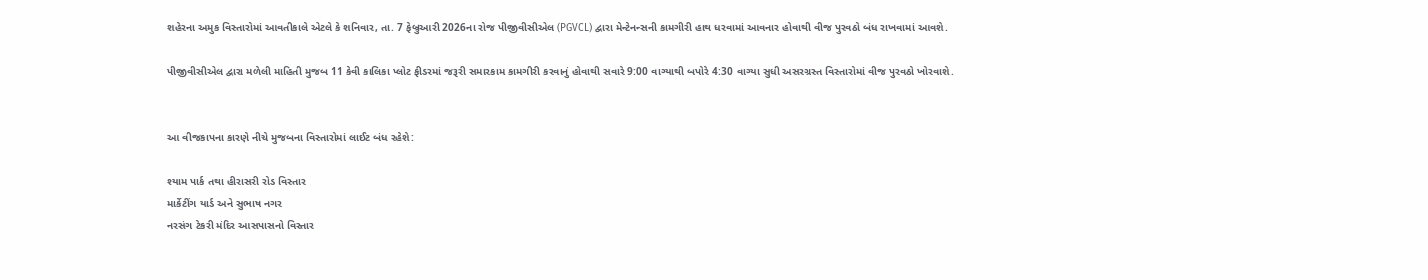શહેરના અમુક વિસ્તારોમાં આવતીકાલે એટલે કે શનિવાર, તા. 7 ફેબ્રુઆરી 2026ના રોજ પીજીવીસીએલ (PGVCL) દ્વારા મેન્ટેનન્સની કામગીરી હાથ ધરવામાં આવનાર હોવાથી વીજ પુરવઠો બંધ રાખવામાં આવશે.

પીજીવીસીએલ દ્વારા મળેલી માહિતી મુજબ 11 કેવી કાલિકા પ્લોટ ફીડરમાં જરૂરી સમારકામ કામગીરી કરવાનું હોવાથી સવારે 9:00 વાગ્યાથી બપોરે 4:30 વાગ્યા સુધી અસરગ્રસ્ત વિસ્તારોમાં વીજ પુરવઠો ખોરવાશે.


આ વીજકાપના કારણે નીચે મુજબના વિસ્તારોમાં લાઈટ બંધ રહેશે:

શ્યામ પાર્ક તથા હીરાસરી રોડ વિસ્તાર
માર્કેટીંગ યાર્ડ અને સુભાષ નગર
નરસંગ ટેકરી મંદિર આસપાસનો વિસ્તાર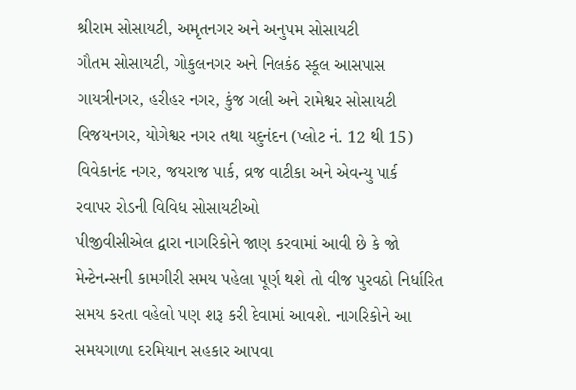શ્રીરામ સોસાયટી, અમૃતનગર અને અનુપમ સોસાયટી
ગૌતમ સોસાયટી, ગોકુલનગર અને નિલકંઠ સ્કૂલ આસપાસ
ગાયત્રીનગર, હરીહર નગર, કુંજ ગલી અને રામેશ્વર સોસાયટી
વિજયનગર, યોગેશ્વર નગર તથા યદુનંદન (પ્લોટ નં. 12 થી 15)
વિવેકાનંદ નગર, જયરાજ પાર્ક, વ્રજ વાટીકા અને એવન્યુ પાર્ક
રવાપર રોડની વિવિધ સોસાયટીઓ
પીજીવીસીએલ દ્વારા નાગરિકોને જાણ કરવામાં આવી છે કે જો મેન્ટેનન્સની કામગીરી સમય પહેલા પૂર્ણ થશે તો વીજ પુરવઠો નિર્ધારિત સમય કરતા વહેલો પણ શરૂ કરી દેવામાં આવશે. નાગરિકોને આ સમયગાળા દરમિયાન સહકાર આપવા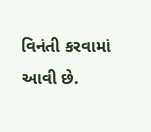વિનંતી કરવામાં આવી છે.